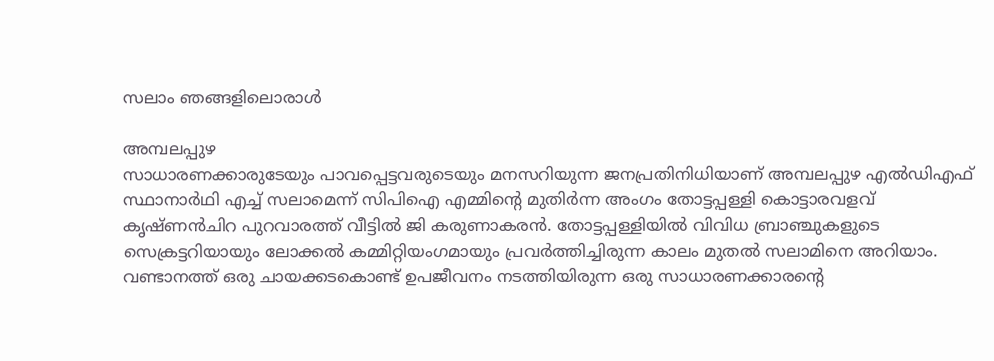സലാം ഞങ്ങളിലൊരാൾ

അമ്പലപ്പുഴ
സാധാരണക്കാരുടേയും പാവപ്പെട്ടവരുടെയും മനസറിയുന്ന ജനപ്രതിനിധിയാണ് അമ്പലപ്പുഴ എൽഡിഎഫ് സ്ഥാനാർഥി എച്ച് സലാമെന്ന് സിപിഐ എമ്മിന്റെ മുതിർന്ന അംഗം തോട്ടപ്പള്ളി കൊട്ടാരവളവ് കൃഷ്ണൻചിറ പുറവാരത്ത് വീട്ടിൽ ജി കരുണാകരൻ. തോട്ടപ്പള്ളിയിൽ വിവിധ ബ്രാഞ്ചുകളുടെ സെക്രട്ടറിയായും ലോക്കൽ കമ്മിറ്റിയംഗമായും പ്രവർത്തിച്ചിരുന്ന കാലം മുതൽ സലാമിനെ അറിയാം.
വണ്ടാനത്ത് ഒരു ചായക്കടകൊണ്ട് ഉപജീവനം നടത്തിയിരുന്ന ഒരു സാധാരണക്കാരന്റെ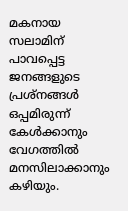മകനായ സലാമിന് പാവപ്പെട്ട ജനങ്ങളുടെ പ്രശ്നങ്ങൾ ഒപ്പമിരുന്ന് കേൾക്കാനും വേഗത്തിൽ മനസിലാക്കാനും കഴിയും.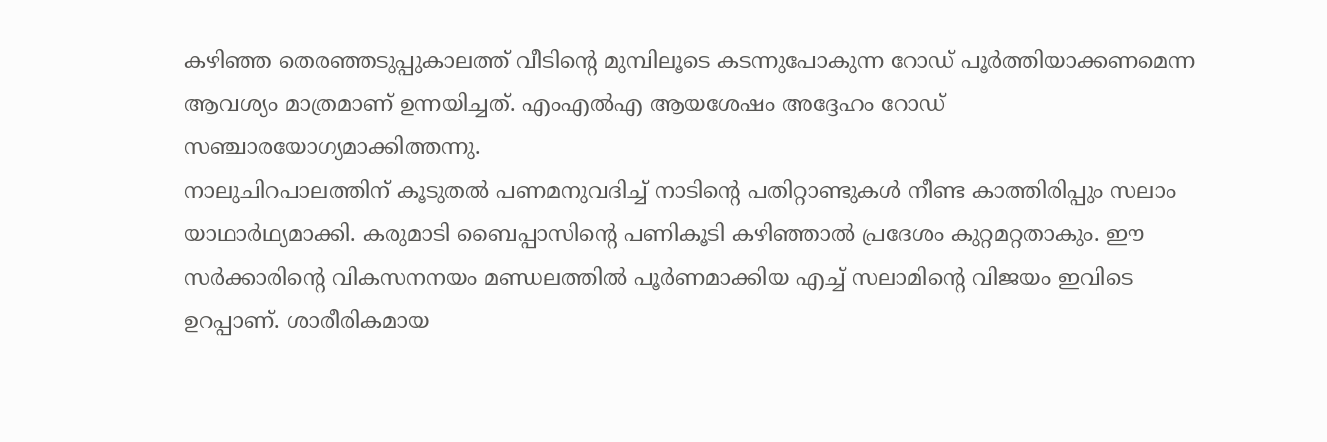കഴിഞ്ഞ തെരഞ്ഞടുപ്പുകാലത്ത് വീടിന്റെ മുമ്പിലൂടെ കടന്നുപോകുന്ന റോഡ് പൂർത്തിയാക്കണമെന്ന ആവശ്യം മാത്രമാണ് ഉന്നയിച്ചത്. എംഎൽഎ ആയശേഷം അദ്ദേഹം റോഡ് സഞ്ചാരയോഗ്യമാക്കിത്തന്നു.
നാലുചിറപാലത്തിന് കൂടുതൽ പണമനുവദിച്ച് നാടിന്റെ പതിറ്റാണ്ടുകൾ നീണ്ട കാത്തിരിപ്പും സലാം യാഥാർഥ്യമാക്കി. കരുമാടി ബൈപ്പാസിന്റെ പണികൂടി കഴിഞ്ഞാൽ പ്രദേശം കുറ്റമറ്റതാകും. ഈ സർക്കാരിന്റെ വികസനനയം മണ്ഡലത്തിൽ പൂർണമാക്കിയ എച്ച് സലാമിന്റെ വിജയം ഇവിടെ ഉറപ്പാണ്. ശാരീരികമായ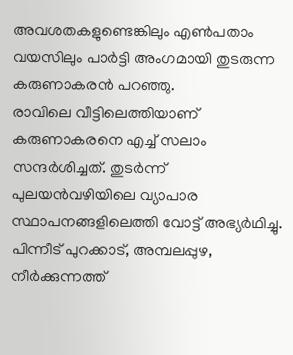അവശതകളുണ്ടെങ്കിലും എൺപതാം വയസിലും പാർട്ടി അംഗമായി തുടരുന്ന കരുണാകരൻ പറഞ്ഞു.
രാവിലെ വീട്ടിലെത്തിയാണ് കരുണാകരനെ എച്ച് സലാം സന്ദർശിച്ചത്. തുടർന്ന് പുലയൻവഴിയിലെ വ്യാപാര സ്ഥാപനങ്ങളിലെത്തി വോട്ട് അഭ്യർഥിച്ചു. പിന്നീട് പുറക്കാട്, അമ്പലപ്പുഴ, നീർക്കുന്നത്ത്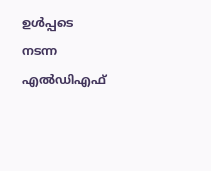ഉൾപ്പടെ നടന്ന എൽഡിഎഫ്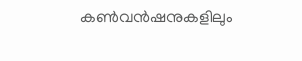കൺവൻഷനുകളിലും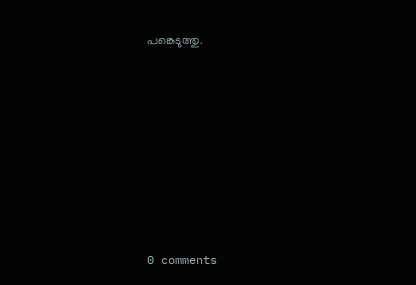പങ്കെടുത്തു.










0 comments